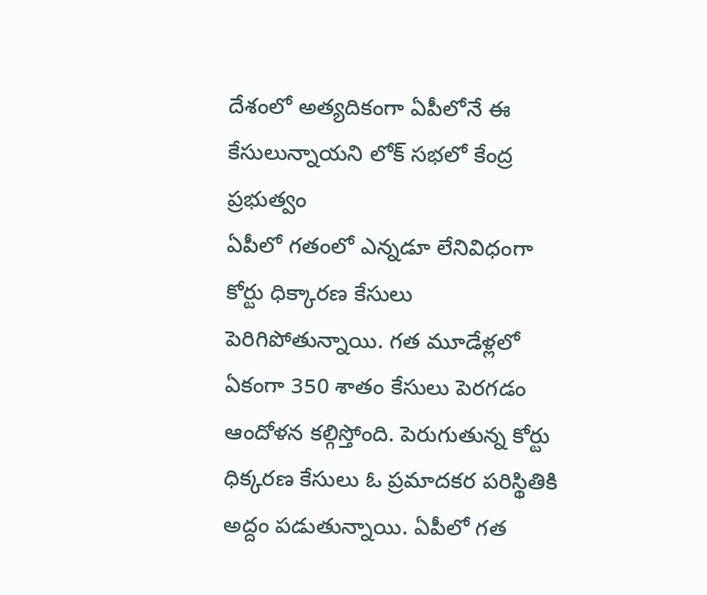దేశంలో అత్యదికంగా ఏపీలోనే ఈ కేసులున్నాయని లోక్ సభలో కేంద్ర ప్రభుత్వం
ఏపీలో గతంలో ఎన్నడూ లేనివిధంగా కోర్టు ధిక్కారణ కేసులు పెరిగిపోతున్నాయి. గత మూడేళ్లలో ఏకంగా 350 శాతం కేసులు పెరగడం ఆందోళన కల్గిస్తోంది. పెరుగుతున్న కోర్టు ధిక్కరణ కేసులు ఓ ప్రమాదకర పరిస్థితికి అద్దం పడుతున్నాయి. ఏపీలో గత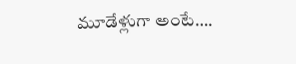మూడేళ్లుగా అంటే….